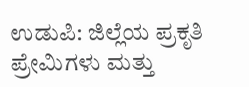ಉಡುಪಿ: ಜಿಲ್ಲೆಯ ಪ್ರಕೃತಿ ಪ್ರೇಮಿಗಳು ಮತ್ತು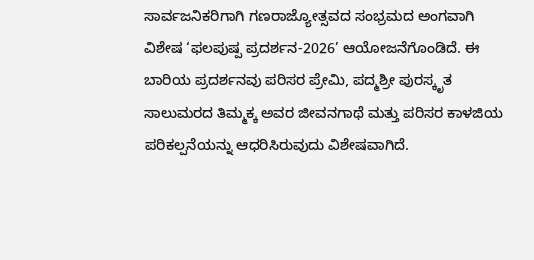ಸಾರ್ವಜನಿಕರಿಗಾಗಿ ಗಣರಾಜ್ಯೋತ್ಸವದ ಸಂಭ್ರಮದ ಅಂಗವಾಗಿ ವಿಶೇಷ ‘ಫಲಪುಷ್ಪ ಪ್ರದರ್ಶನ-2026’ ಆಯೋಜನೆಗೊಂಡಿದೆ. ಈ ಬಾರಿಯ ಪ್ರದರ್ಶನವು ಪರಿಸರ ಪ್ರೇಮಿ, ಪದ್ಮಶ್ರೀ ಪುರಸ್ಕೃತ ಸಾಲುಮರದ ತಿಮ್ಮಕ್ಕ ಅವರ ಜೀವನಗಾಥೆ ಮತ್ತು ಪರಿಸರ ಕಾಳಜಿಯ ಪರಿಕಲ್ಪನೆಯನ್ನು ಆಧರಿಸಿರುವುದು ವಿಶೇಷವಾಗಿದೆ.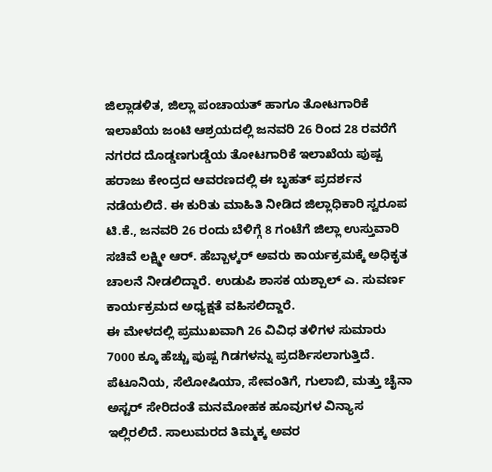ಜಿಲ್ಲಾಡಳಿತ, ಜಿಲ್ಲಾ ಪಂಚಾಯತ್ ಹಾಗೂ ತೋಟಗಾರಿಕೆ ಇಲಾಖೆಯ ಜಂಟಿ ಆಶ್ರಯದಲ್ಲಿ ಜನವರಿ 26 ರಿಂದ 28 ರವರೆಗೆ ನಗರದ ದೊಡ್ಡಣಗುಡ್ಡೆಯ ತೋಟಗಾರಿಕೆ ಇಲಾಖೆಯ ಪುಷ್ಪ ಹರಾಜು ಕೇಂದ್ರದ ಆವರಣದಲ್ಲಿ ಈ ಬೃಹತ್ ಪ್ರದರ್ಶನ ನಡೆಯಲಿದೆ. ಈ ಕುರಿತು ಮಾಹಿತಿ ನೀಡಿದ ಜಿಲ್ಲಾಧಿಕಾರಿ ಸ್ವರೂಪ ಟಿ.ಕೆ., ಜನವರಿ 26 ರಂದು ಬೆಳಿಗ್ಗೆ 8 ಗಂಟೆಗೆ ಜಿಲ್ಲಾ ಉಸ್ತುವಾರಿ ಸಚಿವೆ ಲಕ್ಷ್ಮೀ ಆರ್. ಹೆಬ್ಬಾಳ್ಕರ್ ಅವರು ಕಾರ್ಯಕ್ರಮಕ್ಕೆ ಅಧಿಕೃತ ಚಾಲನೆ ನೀಡಲಿದ್ದಾರೆ. ಉಡುಪಿ ಶಾಸಕ ಯಶ್ಪಾಲ್ ಎ. ಸುವರ್ಣ ಕಾರ್ಯಕ್ರಮದ ಅಧ್ಯಕ್ಷತೆ ವಹಿಸಲಿದ್ದಾರೆ.
ಈ ಮೇಳದಲ್ಲಿ ಪ್ರಮುಖವಾಗಿ 26 ವಿವಿಧ ತಳಿಗಳ ಸುಮಾರು 7000 ಕ್ಕೂ ಹೆಚ್ಚು ಪುಷ್ಪ ಗಿಡಗಳನ್ನು ಪ್ರದರ್ಶಿಸಲಾಗುತ್ತಿದೆ. ಪೆಟೂನಿಯ, ಸೆಲೋಷಿಯಾ, ಸೇವಂತಿಗೆ, ಗುಲಾಬಿ, ಮತ್ತು ಚೈನಾ ಅಸ್ಟರ್ ಸೇರಿದಂತೆ ಮನಮೋಹಕ ಹೂವುಗಳ ವಿನ್ಯಾಸ ಇಲ್ಲಿರಲಿದೆ. ಸಾಲುಮರದ ತಿಮ್ಮಕ್ಕ ಅವರ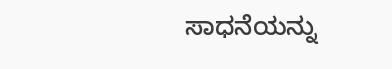ಸಾಧನೆಯನ್ನು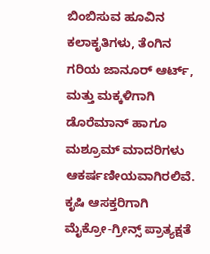ಬಿಂಬಿಸುವ ಹೂವಿನ ಕಲಾಕೃತಿಗಳು, ತೆಂಗಿನ ಗರಿಯ ಜಾನೂರ್ ಆರ್ಟ್, ಮತ್ತು ಮಕ್ಕಳಿಗಾಗಿ ಡೊರೆಮಾನ್ ಹಾಗೂ ಮಶ್ರೂಮ್ ಮಾದರಿಗಳು ಆಕರ್ಷಣೀಯವಾಗಿರಲಿವೆ. ಕೃಷಿ ಆಸಕ್ತರಿಗಾಗಿ ಮೈಕ್ರೋ-ಗ್ರೀನ್ಸ್ ಪ್ರಾತ್ಯಕ್ಷತೆ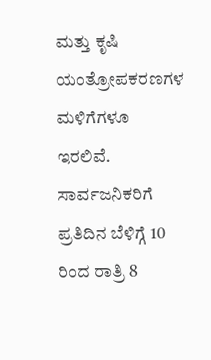ಮತ್ತು ಕೃಷಿ ಯಂತ್ರೋಪಕರಣಗಳ ಮಳಿಗೆಗಳೂ ಇರಲಿವೆ. ಸಾರ್ವಜನಿಕರಿಗೆ ಪ್ರತಿದಿನ ಬೆಳಿಗ್ಗೆ 10 ರಿಂದ ರಾತ್ರಿ 8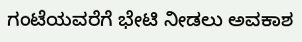ಗಂಟೆಯವರೆಗೆ ಭೇಟಿ ನೀಡಲು ಅವಕಾಶ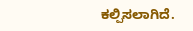ಕಲ್ಪಿಸಲಾಗಿದೆ.